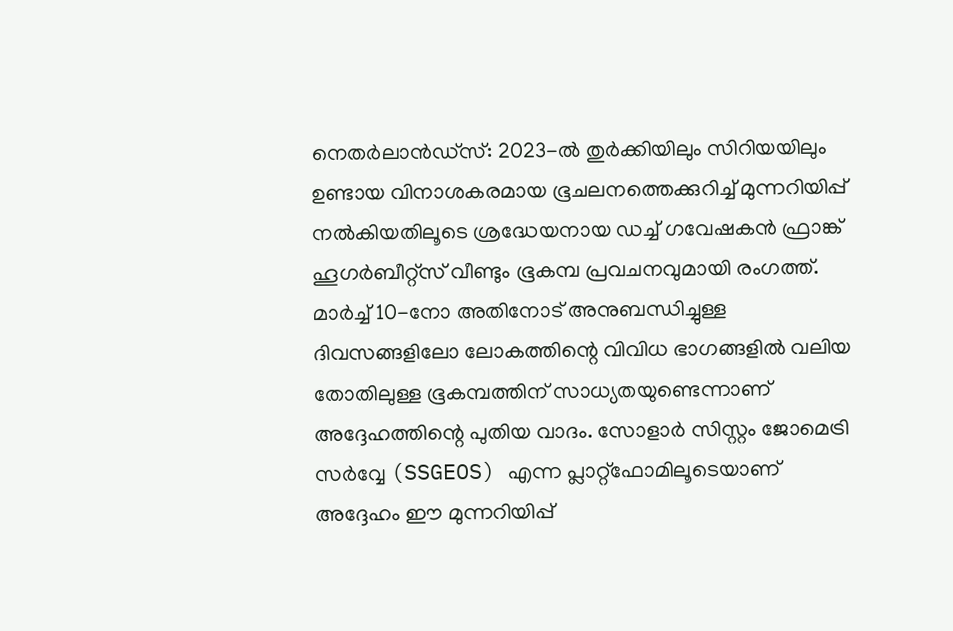നെതർലാൻഡ്സ്: 2023-ൽ തുർക്കിയിലും സിറിയയിലും ഉണ്ടായ വിനാശകരമായ ഭൂചലനത്തെക്കുറിച്ച് മുന്നറിയിപ്പ് നൽകിയതിലൂടെ ശ്രദ്ധേയനായ ഡച്ച് ഗവേഷകൻ ഫ്രാങ്ക് ഹൂഗർബീറ്റ്സ് വീണ്ടും ഭൂകമ്പ പ്രവചനവുമായി രംഗത്ത്. മാർച്ച് 10-നോ അതിനോട് അനുബന്ധിച്ചുള്ള ദിവസങ്ങളിലോ ലോകത്തിന്റെ വിവിധ ഭാഗങ്ങളിൽ വലിയ തോതിലുള്ള ഭൂകമ്പത്തിന് സാധ്യതയുണ്ടെന്നാണ് അദ്ദേഹത്തിന്റെ പുതിയ വാദം. സോളാർ സിസ്റ്റം ജോമെട്രി സർവ്വേ (SSGEOS) എന്ന പ്ലാറ്റ്ഫോമിലൂടെയാണ് അദ്ദേഹം ഈ മുന്നറിയിപ്പ്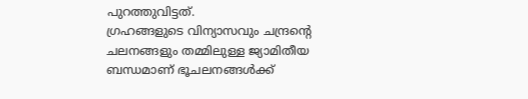പുറത്തുവിട്ടത്.
ഗ്രഹങ്ങളുടെ വിന്യാസവും ചന്ദ്രന്റെ ചലനങ്ങളും തമ്മിലുള്ള ജ്യാമിതീയ ബന്ധമാണ് ഭൂചലനങ്ങൾക്ക്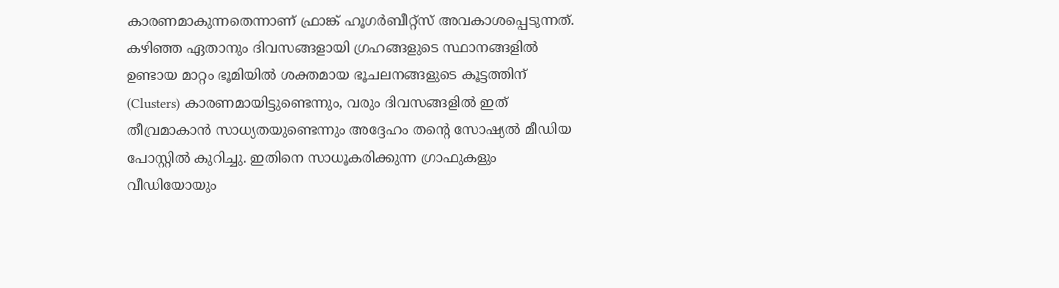കാരണമാകുന്നതെന്നാണ് ഫ്രാങ്ക് ഹൂഗർബീറ്റ്സ് അവകാശപ്പെടുന്നത്. കഴിഞ്ഞ ഏതാനും ദിവസങ്ങളായി ഗ്രഹങ്ങളുടെ സ്ഥാനങ്ങളിൽ ഉണ്ടായ മാറ്റം ഭൂമിയിൽ ശക്തമായ ഭൂചലനങ്ങളുടെ കൂട്ടത്തിന് (Clusters) കാരണമായിട്ടുണ്ടെന്നും, വരും ദിവസങ്ങളിൽ ഇത് തീവ്രമാകാൻ സാധ്യതയുണ്ടെന്നും അദ്ദേഹം തന്റെ സോഷ്യൽ മീഡിയ പോസ്റ്റിൽ കുറിച്ചു. ഇതിനെ സാധൂകരിക്കുന്ന ഗ്രാഫുകളും വീഡിയോയും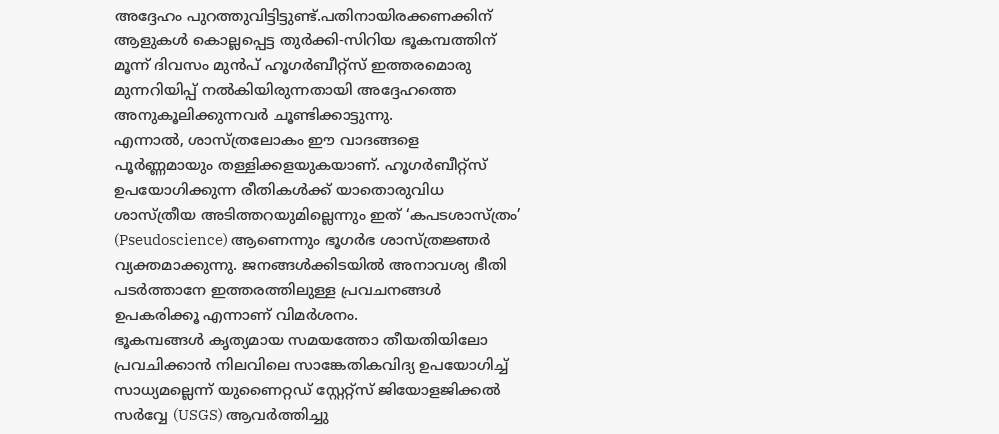അദ്ദേഹം പുറത്തുവിട്ടിട്ടുണ്ട്.പതിനായിരക്കണക്കിന് ആളുകൾ കൊല്ലപ്പെട്ട തുർക്കി-സിറിയ ഭൂകമ്പത്തിന് മൂന്ന് ദിവസം മുൻപ് ഹൂഗർബീറ്റ്സ് ഇത്തരമൊരു മുന്നറിയിപ്പ് നൽകിയിരുന്നതായി അദ്ദേഹത്തെ അനുകൂലിക്കുന്നവർ ചൂണ്ടിക്കാട്ടുന്നു.
എന്നാൽ, ശാസ്ത്രലോകം ഈ വാദങ്ങളെ പൂർണ്ണമായും തള്ളിക്കളയുകയാണ്. ഹൂഗർബീറ്റ്സ് ഉപയോഗിക്കുന്ന രീതികൾക്ക് യാതൊരുവിധ ശാസ്ത്രീയ അടിത്തറയുമില്ലെന്നും ഇത് ‘കപടശാസ്ത്രം’ (Pseudoscience) ആണെന്നും ഭൂഗർഭ ശാസ്ത്രജ്ഞർ വ്യക്തമാക്കുന്നു. ജനങ്ങൾക്കിടയിൽ അനാവശ്യ ഭീതി പടർത്താനേ ഇത്തരത്തിലുള്ള പ്രവചനങ്ങൾ ഉപകരിക്കൂ എന്നാണ് വിമർശനം.
ഭൂകമ്പങ്ങൾ കൃത്യമായ സമയത്തോ തീയതിയിലോ പ്രവചിക്കാൻ നിലവിലെ സാങ്കേതികവിദ്യ ഉപയോഗിച്ച് സാധ്യമല്ലെന്ന് യുണൈറ്റഡ് സ്റ്റേറ്റ്സ് ജിയോളജിക്കൽ സർവ്വേ (USGS) ആവർത്തിച്ചു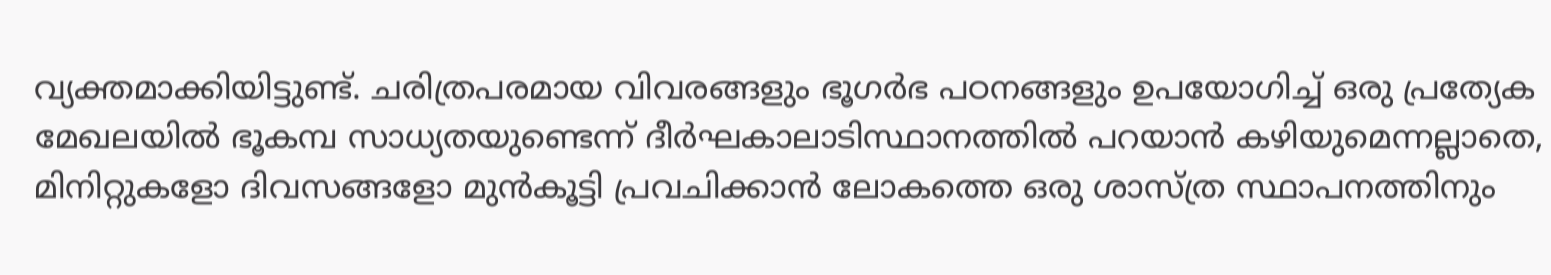വ്യക്തമാക്കിയിട്ടുണ്ട്. ചരിത്രപരമായ വിവരങ്ങളും ഭൂഗർഭ പഠനങ്ങളും ഉപയോഗിച്ച് ഒരു പ്രത്യേക മേഖലയിൽ ഭൂകമ്പ സാധ്യതയുണ്ടെന്ന് ദീർഘകാലാടിസ്ഥാനത്തിൽ പറയാൻ കഴിയുമെന്നല്ലാതെ, മിനിറ്റുകളോ ദിവസങ്ങളോ മുൻകൂട്ടി പ്രവചിക്കാൻ ലോകത്തെ ഒരു ശാസ്ത്ര സ്ഥാപനത്തിനും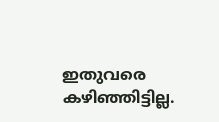ഇതുവരെ കഴിഞ്ഞിട്ടില്ല.